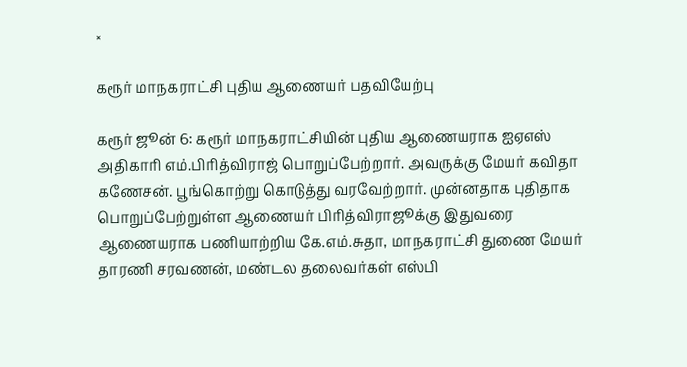×

கரூர் மாநகராட்சி புதிய ஆணையர் பதவியேற்பு

கரூர் ஜூன் 6: கரூர் மாநகராட்சியின் புதிய ஆணையராக ஐஏஎஸ் அதிகாரி எம்.பிரித்விராஜ் பொறுப்பேற்றார். அவருக்கு மேயர் கவிதா கணேசன். பூங்கொற்று கொடுத்து வரவேற்றார். முன்னதாக புதிதாக பொறுப்பேற்றுள்ள ஆணையர் பிரித்விராஜூக்கு இதுவரை ஆணையராக பணியாற்றிய கே.எம்.சுதா, மாநகராட்சி துணை மேயர் தாரணி சரவணன், மண்டல தலைவர்கள் எஸ்பி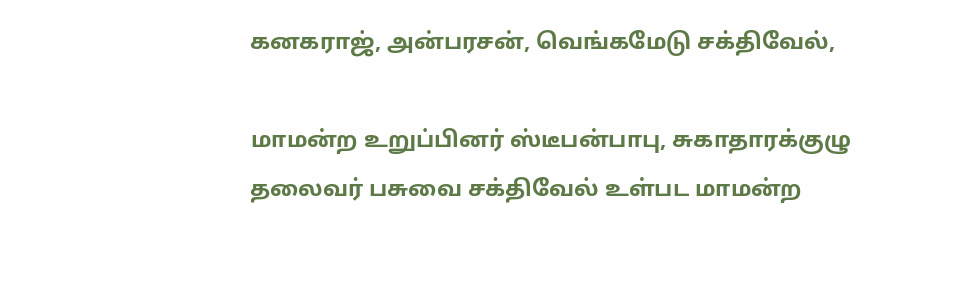கனகராஜ், அன்பரசன், வெங்கமேடு சக்திவேல்,

மாமன்ற உறுப்பினர் ஸ்டீபன்பாபு, சுகாதாரக்குழு தலைவர் பசுவை சக்திவேல் உள்பட மாமன்ற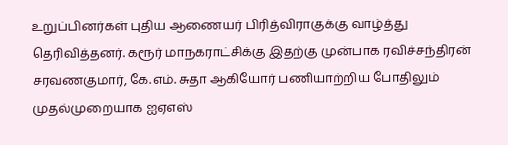உறுப்பினர்கள் புதிய ஆணையர் பிரித்விராகுக்கு வாழ்த்து தெரிவித்தனர். கரூர் மாநகராட்சிக்கு இதற்கு முன்பாக ரவிச்சந்திரன் சரவணகுமார், கே.எம். சுதா ஆகியோர் பணியாற்றிய போதிலும் முதல்முறையாக ஐஏஎஸ்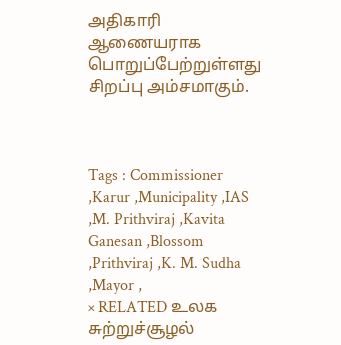அதிகாரி ஆணையராக பொறுப்பேற்றுள்ளது சிறப்பு அம்சமாகும்.



Tags : Commissioner ,Karur ,Municipality ,IAS ,M. Prithviraj ,Kavita Ganesan ,Blossom ,Prithviraj ,K. M. Sudha ,Mayor ,
× RELATED உலக சுற்றுச்சூழல்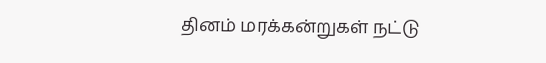தினம் மரக்கன்றுகள் நட்டு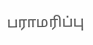பராமரிப்பு